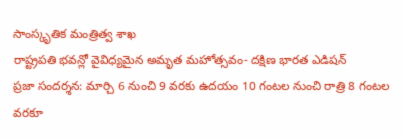సాంస్కృతిక మంత్రిత్వ శాఖ
రాష్ట్రపతి భవన్లో వైవిధ్యమైన అమృత మహోత్సవం- దక్షిణ భారత ఎడిషన్
ప్రజా సందర్శన: మార్చి 6 నుంచి 9 వరకు ఉదయం 10 గంటల నుంచి రాత్రి 8 గంటల వరకూ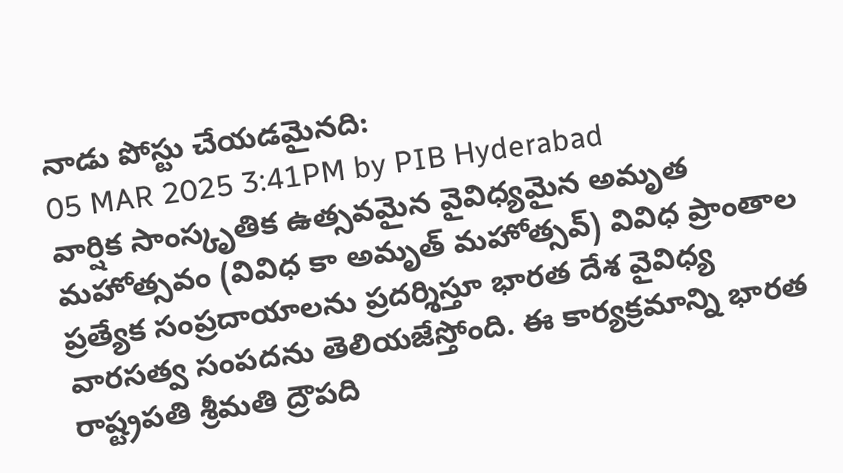నాడు పోస్టు చేయడమైనది:
05 MAR 2025 3:41PM by PIB Hyderabad
వార్షిక సాంస్కృతిక ఉత్సవమైన వైవిధ్యమైన అమృత మహోత్సవం (వివిధ కా అమృత్ మహోత్సవ్) వివిధ ప్రాంతాల ప్రత్యేక సంప్రదాయాలను ప్రదర్శిస్తూ భారత దేశ వైవిధ్య వారసత్వ సంపదను తెలియజేస్తోంది. ఈ కార్యక్రమాన్ని భారత రాష్ట్రపతి శ్రీమతి ద్రౌపది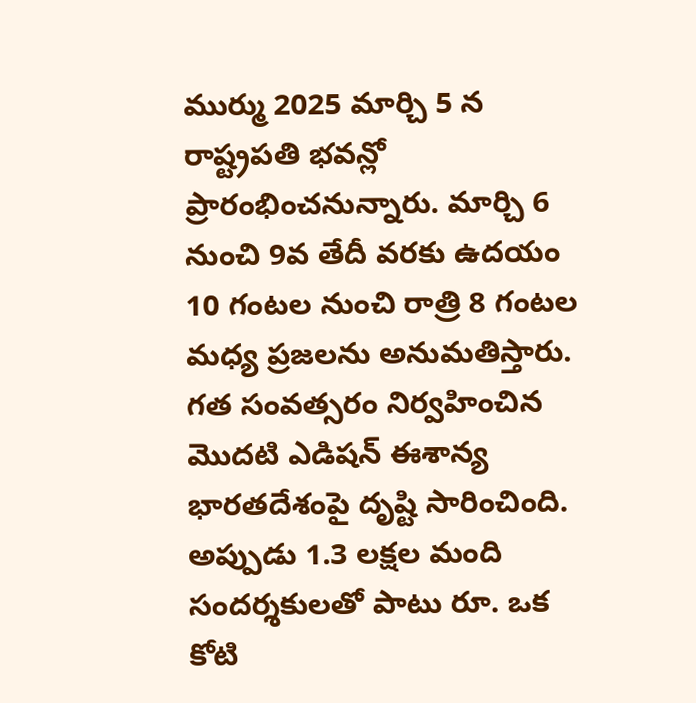ముర్ము 2025 మార్చి 5 న రాష్ట్రపతి భవన్లో ప్రారంభించనున్నారు. మార్చి 6 నుంచి 9వ తేదీ వరకు ఉదయం 10 గంటల నుంచి రాత్రి 8 గంటల మధ్య ప్రజలను అనుమతిస్తారు. గత సంవత్సరం నిర్వహించిన మొదటి ఎడిషన్ ఈశాన్య భారతదేశంపై దృష్టి సారించింది. అప్పుడు 1.3 లక్షల మంది సందర్శకులతో పాటు రూ. ఒక కోటి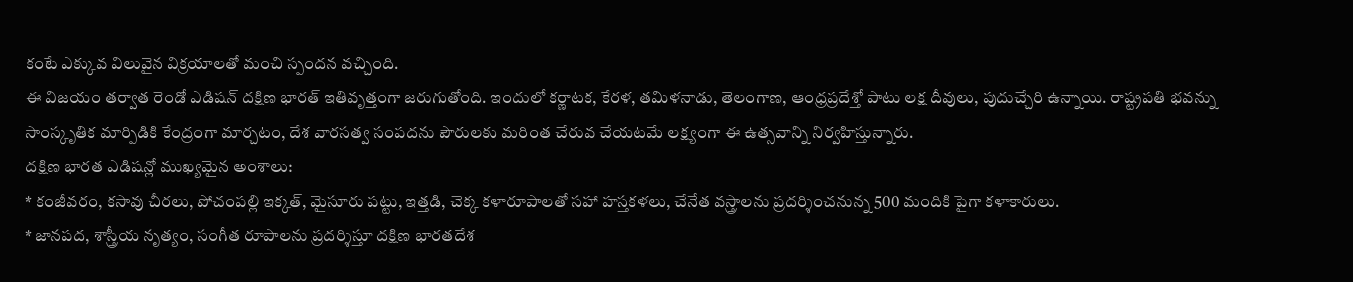కంటే ఎక్కువ విలువైన విక్రయాలతో మంచి స్పందన వచ్చింది.
ఈ విజయం తర్వాత రెండో ఎడిషన్ దక్షిణ భారత్ ఇతివృత్తంగా జరుగుతోంది. ఇందులో కర్ణాటక, కేరళ, తమిళనాడు, తెలంగాణ, ఆంధ్రప్రదేశ్తో పాటు లక్ష దీవులు, పుదుచ్చేరి ఉన్నాయి. రాష్ట్రపతి భవన్ను సాంస్కృతిక మార్పిడికి కేంద్రంగా మార్చటం, దేశ వారసత్వ సంపదను పౌరులకు మరింత చేరువ చేయటమే లక్ష్యంగా ఈ ఉత్సవాన్ని నిర్వహిస్తున్నారు.
దక్షిణ భారత ఎడిషన్లో ముఖ్యమైన అంశాలు:
* కంజీవరం, కసావు చీరలు, పోచంపల్లి ఇక్కత్, మైసూరు పట్టు, ఇత్తడి, చెక్క కళారూపాలతో సహా హస్తకళలు, చేనేత వస్త్రాలను ప్రదర్శించనున్న 500 మందికి పైగా కళాకారులు.
* జానపద, శాస్త్రీయ నృత్యం, సంగీత రూపాలను ప్రదర్శిస్తూ దక్షిణ భారతదేశ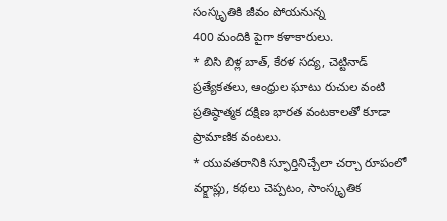సంస్కృతికి జీవం పోయనున్న
400 మందికి పైగా కళాకారులు.
* బిసి బిళ్ల బాత్, కేరళ సద్య, చెట్టినాడ్ ప్రత్యేకతలు, ఆంధ్రుల ఘాటు రుచుల వంటి ప్రతిష్ఠాత్మక దక్షిణ భారత వంటకాలతో కూడా ప్రామాణిక వంటలు.
* యువతరానికి స్ఫూర్తినిచ్చేలా చర్చా రూపంలో వర్క్షాప్లు, కథలు చెప్పటం, సాంస్కృతిక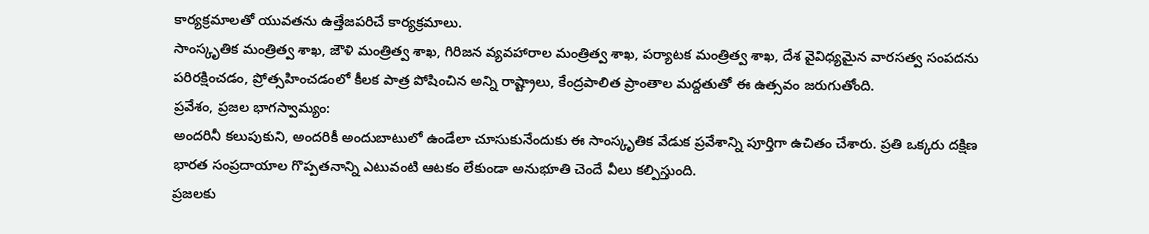కార్యక్రమాలతో యువతను ఉత్తేజపరిచే కార్యక్రమాలు.
సాంస్కృతిక మంత్రిత్వ శాఖ, జౌళి మంత్రిత్వ శాఖ, గిరిజన వ్యవహారాల మంత్రిత్వ శాఖ, పర్యాటక మంత్రిత్వ శాఖ, దేశ వైవిధ్యమైన వారసత్వ సంపదను పరిరక్షించడం, ప్రోత్సహించడంలో కీలక పాత్ర పోషించిన అన్ని రాష్ట్రాలు, కేంద్రపాలిత ప్రాంతాల మద్దతుతో ఈ ఉత్సవం జరుగుతోంది.
ప్రవేశం, ప్రజల భాగస్వామ్యం:
అందరినీ కలుపుకుని, అందరికీ అందుబాటులో ఉండేలా చూసుకునేందుకు ఈ సాంస్కృతిక వేడుక ప్రవేశాన్ని పూర్తిగా ఉచితం చేశారు. ప్రతి ఒక్కరు దక్షిణ భారత సంప్రదాయాల గొప్పతనాన్ని ఎటువంటి ఆటకం లేకుండా అనుభూతి చెందే వీలు కల్పిస్తుంది.
ప్రజలకు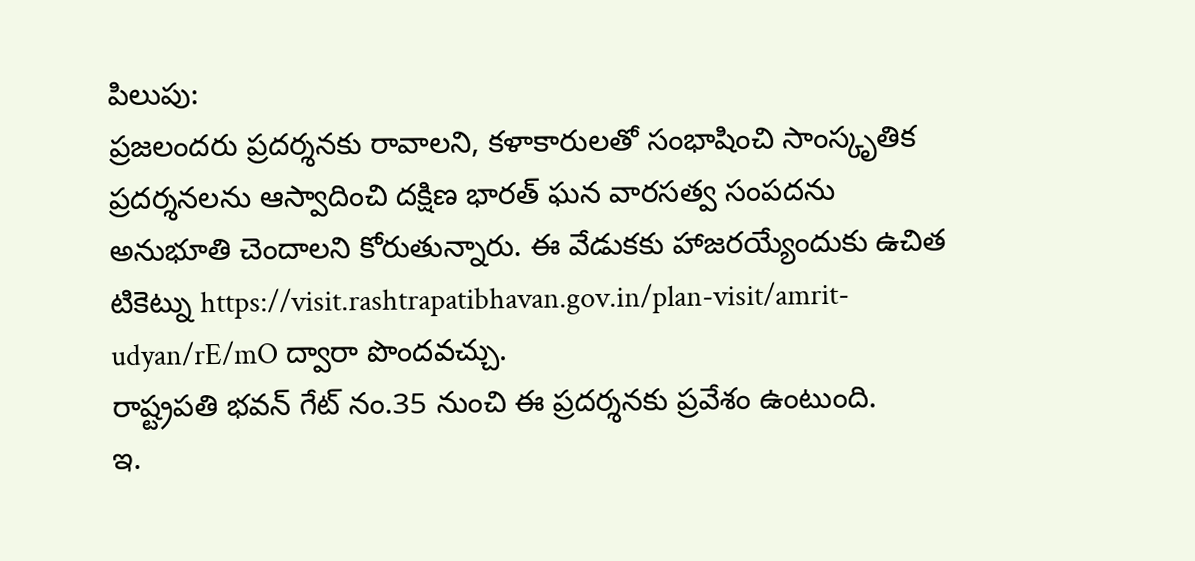పిలుపు:
ప్రజలందరు ప్రదర్శనకు రావాలని, కళాకారులతో సంభాషించి సాంస్కృతిక ప్రదర్శనలను ఆస్వాదించి దక్షిణ భారత్ ఘన వారసత్వ సంపదను అనుభూతి చెందాలని కోరుతున్నారు. ఈ వేడుకకు హాజరయ్యేందుకు ఉచిత టికెట్ను https://visit.rashtrapatibhavan.gov.in/plan-visit/amrit-udyan/rE/mO ద్వారా పొందవచ్చు.
రాష్ట్రపతి భవన్ గేట్ నం.35 నుంచి ఈ ప్రదర్శనకు ప్రవేశం ఉంటుంది.
ఇ.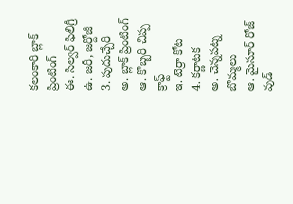కలంకారి బ్లాక్ ప్రింటింగ్
ఈ. సిల్వర్ ఫిలిగ్రీ
ఉ. జరీ, జర్దోజీ
3. పుదుచ్చేరి
అ. బ్లాక్ ప్రింటింగ్
ఆ. కొబ్బరి చిప్ప క్రాఫ్ట్
ఇ. టెర్రా కోట
4. కర్ణాటక
అ. చెన్నపట్న బొమ్మలు
ఆ. మైసూర్ రోజ్ వుడ్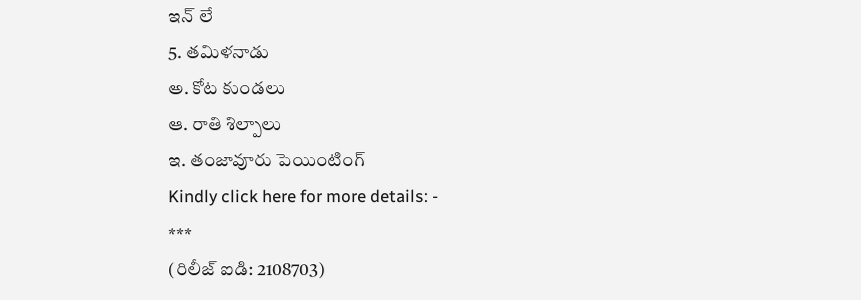ఇన్ లే
5. తమిళనాడు
అ. కోట కుండలు
ఆ. రాతి శిల్పాలు
ఇ. తంజావూరు పెయింటింగ్
Kindly click here for more details: -
***
(రిలీజ్ ఐడి: 2108703)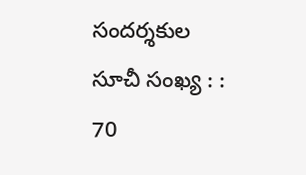సందర్శకుల సూచీ సంఖ్య : : 70